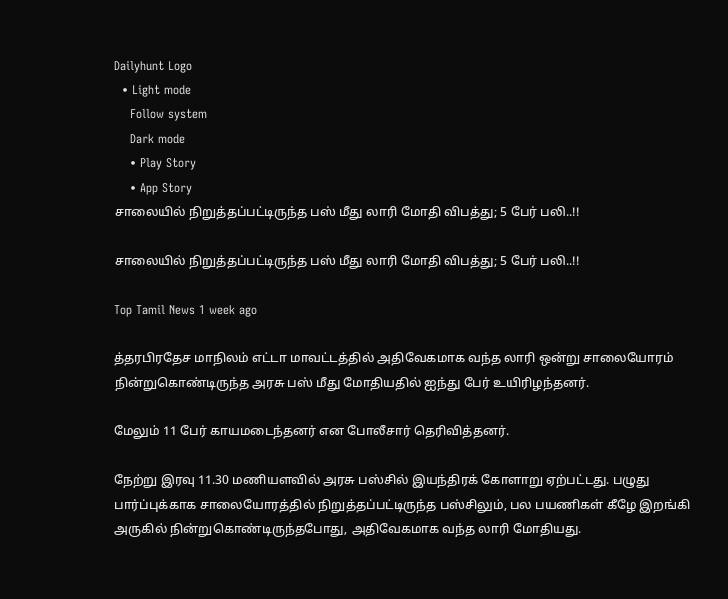Dailyhunt Logo
  • Light mode
    Follow system
    Dark mode
    • Play Story
    • App Story
சாலையில் நிறுத்தப்பட்டிருந்த பஸ் மீது லாரி மோதி விபத்து; 5 பேர் பலி..!!

சாலையில் நிறுத்தப்பட்டிருந்த பஸ் மீது லாரி மோதி விபத்து; 5 பேர் பலி..!!

Top Tamil News 1 week ago

த்தரபிரதேச மாநிலம் எட்டா மாவட்டத்தில் அதிவேகமாக வந்த லாரி ஒன்று சாலையோரம் நின்றுகொண்டிருந்த அரசு பஸ் மீது மோதியதில் ஐந்து பேர் உயிரிழந்தனர்.

மேலும் 11 பேர் காயமடைந்தனர் என போலீசார் தெரிவித்தனர்.

நேற்று இரவு 11.30 மணியளவில் அரசு பஸ்சில் இயந்திரக் கோளாறு ஏற்பட்டது. பழுது பார்ப்புக்காக சாலையோரத்தில் நிறுத்தப்பட்டிருந்த பஸ்சிலும், பல பயணிகள் கீழே இறங்கி அருகில் நின்றுகொண்டிருந்தபோது, அதிவேகமாக வந்த லாரி மோதியது.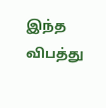இந்த விபத்து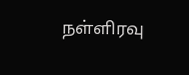நள்ளிரவு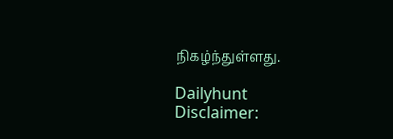நிகழ்ந்துள்ளது.

Dailyhunt
Disclaimer: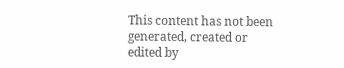This content has not been generated, created or edited by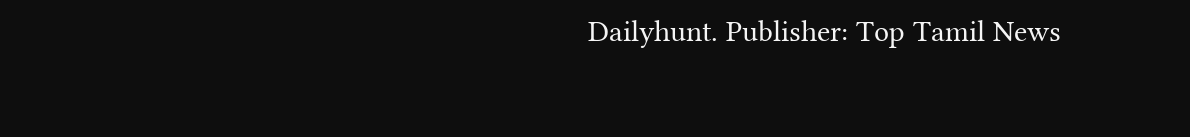Dailyhunt. Publisher: Top Tamil News